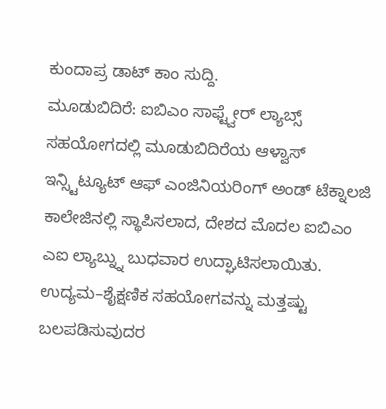ಕುಂದಾಪ್ರ ಡಾಟ್ ಕಾಂ ಸುದ್ದಿ.
ಮೂಡುಬಿದಿರೆ: ಐಬಿಎಂ ಸಾಫ್ಟ್ವೇರ್ ಲ್ಯಾಬ್ಸ್ ಸಹಯೋಗದಲ್ಲಿ ಮೂಡುಬಿದಿರೆಯ ಆಳ್ವಾಸ್ ಇನ್ಸ್ಟಿಟ್ಯೂಟ್ ಆಫ್ ಎಂಜಿನಿಯರಿಂಗ್ ಅಂಡ್ ಟೆಕ್ನಾಲಜಿ ಕಾಲೇಜಿನಲ್ಲಿ ಸ್ಥಾಪಿಸಲಾದ, ದೇಶದ ಮೊದಲ ಐಬಿಎಂ ಎಐ ಲ್ಯಾಬ್ನ್ನು ಬುಧವಾರ ಉದ್ಘಾಟಿಸಲಾಯಿತು.
ಉದ್ಯಮ–ಶೈಕ್ಷಣಿಕ ಸಹಯೋಗವನ್ನು ಮತ್ತಷ್ಟು ಬಲಪಡಿಸುವುದರ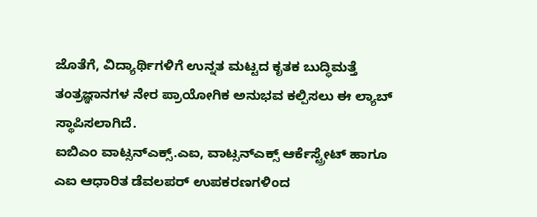ಜೊತೆಗೆ, ವಿದ್ಯಾರ್ಥಿಗಳಿಗೆ ಉನ್ನತ ಮಟ್ಟದ ಕೃತಕ ಬುದ್ಧಿಮತ್ತೆ ತಂತ್ರಜ್ಞಾನಗಳ ನೇರ ಪ್ರಾಯೋಗಿಕ ಅನುಭವ ಕಲ್ಪಿಸಲು ಈ ಲ್ಯಾಬ್ ಸ್ಥಾಪಿಸಲಾಗಿದೆ.
ಐಬಿಎಂ ವಾಟ್ಸನ್ಎಕ್ಸ್.ಎಐ, ವಾಟ್ಸನ್ಎಕ್ಸ್ ಆರ್ಕೆಸ್ಟ್ರೇಟ್ ಹಾಗೂ ಎಐ ಆಧಾರಿತ ಡೆವಲಪರ್ ಉಪಕರಣಗಳಿಂದ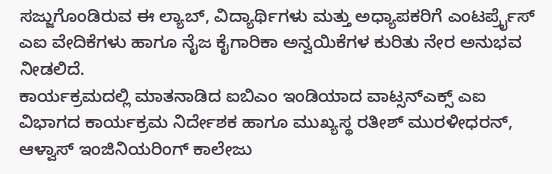ಸಜ್ಜುಗೊಂಡಿರುವ ಈ ಲ್ಯಾಬ್, ವಿದ್ಯಾರ್ಥಿಗಳು ಮತ್ತು ಅಧ್ಯಾಪಕರಿಗೆ ಎಂಟರ್ಪ್ರೈಸ್ ಎಐ ವೇದಿಕೆಗಳು ಹಾಗೂ ನೈಜ ಕೈಗಾರಿಕಾ ಅನ್ವಯಿಕೆಗಳ ಕುರಿತು ನೇರ ಅನುಭವ ನೀಡಲಿದೆ.
ಕಾರ್ಯಕ್ರಮದಲ್ಲಿ ಮಾತನಾಡಿದ ಐಬಿಎಂ ಇಂಡಿಯಾದ ವಾಟ್ಸನ್ಎಕ್ಸ್ ಎಐ ವಿಭಾಗದ ಕಾರ್ಯಕ್ರಮ ನಿರ್ದೇಶಕ ಹಾಗೂ ಮುಖ್ಯಸ್ಥ ರತೀಶ್ ಮುರಳೀಧರನ್, ಆಳ್ವಾಸ್ ಇಂಜಿನಿಯರಿಂಗ್ ಕಾಲೇಜು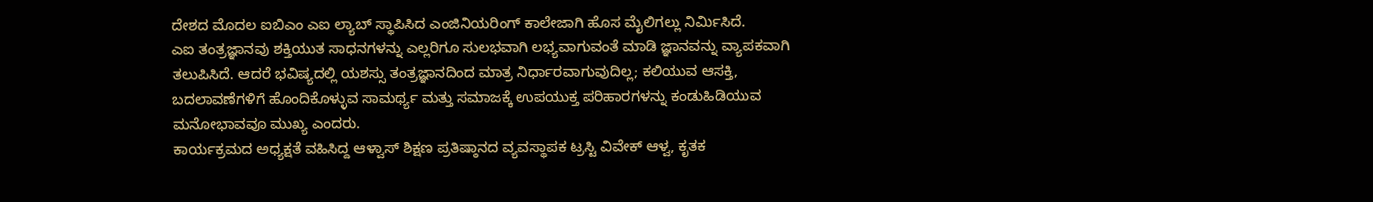ದೇಶದ ಮೊದಲ ಐಬಿಎಂ ಎಐ ಲ್ಯಾಬ್ ಸ್ಥಾಪಿಸಿದ ಎಂಜಿನಿಯರಿಂಗ್ ಕಾಲೇಜಾಗಿ ಹೊಸ ಮೈಲಿಗಲ್ಲು ನಿರ್ಮಿಸಿದೆ.
ಎಐ ತಂತ್ರಜ್ಞಾನವು ಶಕ್ತಿಯುತ ಸಾಧನಗಳನ್ನು ಎಲ್ಲರಿಗೂ ಸುಲಭವಾಗಿ ಲಭ್ಯವಾಗುವಂತೆ ಮಾಡಿ ಜ್ಞಾನವನ್ನು ವ್ಯಾಪಕವಾಗಿ ತಲುಪಿಸಿದೆ. ಆದರೆ ಭವಿಷ್ಯದಲ್ಲಿ ಯಶಸ್ಸು ತಂತ್ರಜ್ಞಾನದಿಂದ ಮಾತ್ರ ನಿರ್ಧಾರವಾಗುವುದಿಲ್ಲ; ಕಲಿಯುವ ಆಸಕ್ತಿ, ಬದಲಾವಣೆಗಳಿಗೆ ಹೊಂದಿಕೊಳ್ಳುವ ಸಾಮರ್ಥ್ಯ ಮತ್ತು ಸಮಾಜಕ್ಕೆ ಉಪಯುಕ್ತ ಪರಿಹಾರಗಳನ್ನು ಕಂಡುಹಿಡಿಯುವ ಮನೋಭಾವವೂ ಮುಖ್ಯ ಎಂದರು.
ಕಾರ್ಯಕ್ರಮದ ಅಧ್ಯಕ್ಷತೆ ವಹಿಸಿದ್ದ ಆಳ್ವಾಸ್ ಶಿಕ್ಷಣ ಪ್ರತಿಷ್ಠಾನದ ವ್ಯವಸ್ಥಾಪಕ ಟ್ರಸ್ಟಿ ವಿವೇಕ್ ಆಳ್ವ, ಕೃತಕ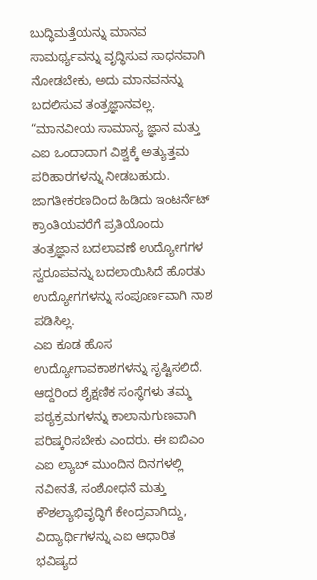ಬುದ್ಧಿಮತ್ತೆಯನ್ನು ಮಾನವ ಸಾಮರ್ಥ್ಯವನ್ನು ವೃದ್ಧಿಸುವ ಸಾಧನವಾಗಿ ನೋಡಬೇಕು, ಅದು ಮಾನವನನ್ನು ಬದಲಿಸುವ ತಂತ್ರಜ್ಞಾನವಲ್ಲ. “ಮಾನವೀಯ ಸಾಮಾನ್ಯ ಜ್ಞಾನ ಮತ್ತು ಎಐ ಒಂದಾದಾಗ ವಿಶ್ವಕ್ಕೆ ಅತ್ಯುತ್ತಮ ಪರಿಹಾರಗಳನ್ನು ನೀಡಬಹುದು. ಜಾಗತೀಕರಣದಿಂದ ಹಿಡಿದು ಇಂಟರ್ನೆಟ್ ಕ್ರಾಂತಿಯವರೆಗೆ ಪ್ರತಿಯೊಂದು ತಂತ್ರಜ್ಞಾನ ಬದಲಾವಣೆ ಉದ್ಯೋಗಗಳ ಸ್ವರೂಪವನ್ನು ಬದಲಾಯಿಸಿದೆ ಹೊರತು ಉದ್ಯೋಗಗಳನ್ನು ಸಂಪೂರ್ಣವಾಗಿ ನಾಶ ಪಡಿಸಿಲ್ಲ.
ಎಐ ಕೂಡ ಹೊಸ ಉದ್ಯೋಗಾವಕಾಶಗಳನ್ನು ಸೃಷ್ಟಿಸಲಿದೆ. ಆದ್ದರಿಂದ ಶೈಕ್ಷಣಿಕ ಸಂಸ್ಥೆಗಳು ತಮ್ಮ ಪಠ್ಯಕ್ರಮಗಳನ್ನು ಕಾಲಾನುಗುಣವಾಗಿ ಪರಿಷ್ಕರಿಸಬೇಕು ಎಂದರು. ಈ ಐಬಿಎಂ ಎಐ ಲ್ಯಾಬ್ ಮುಂದಿನ ದಿನಗಳಲ್ಲಿ ನವೀನತೆ, ಸಂಶೋಧನೆ ಮತ್ತು ಕೌಶಲ್ಯಾಭಿವೃದ್ಧಿಗೆ ಕೇಂದ್ರವಾಗಿದ್ದು, ವಿದ್ಯಾರ್ಥಿಗಳನ್ನು ಎಐ ಆಧಾರಿತ ಭವಿಷ್ಯದ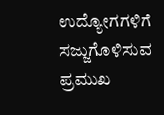ಉದ್ಯೋಗಗಳಿಗೆ ಸಜ್ಜುಗೊಳಿಸುವ ಪ್ರಮುಖ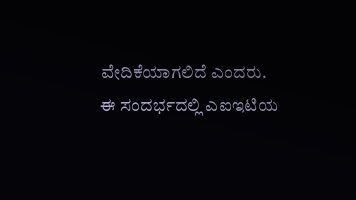ವೇದಿಕೆಯಾಗಲಿದೆ ಎಂದರು.
ಈ ಸಂದರ್ಭದಲ್ಲಿ ಎಐಇಟಿಯ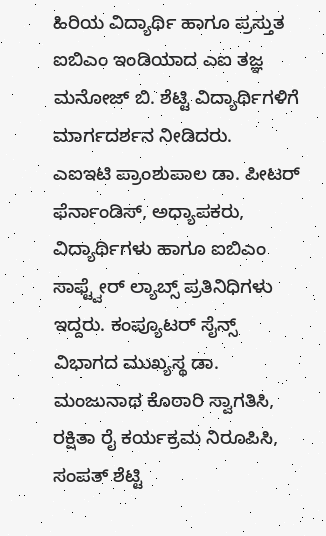ಹಿರಿಯ ವಿದ್ಯಾರ್ಥಿ ಹಾಗೂ ಪ್ರಸ್ತುತ ಐಬಿಎಂ ಇಂಡಿಯಾದ ಎಐ ತಜ್ಞ ಮನೋಜ್ ಬಿ. ಶೆಟ್ಟಿ ವಿದ್ಯಾರ್ಥಿಗಳಿಗೆ ಮಾರ್ಗದರ್ಶನ ನೀಡಿದರು.
ಎಐಇಟಿ ಪ್ರಾಂಶುಪಾಲ ಡಾ. ಪೀಟರ್ ಫೆರ್ನಾಂಡಿಸ್, ಅಧ್ಯಾಪಕರು, ವಿದ್ಯಾರ್ಥಿಗಳು ಹಾಗೂ ಐಬಿಎಂ ಸಾಫ್ಟ್ವೇರ್ ಲ್ಯಾಬ್ಸ್ ಪ್ರತಿನಿಧಿಗಳು ಇದ್ದರು. ಕಂಪ್ಯೂಟರ್ ಸೈನ್ಸ್ ವಿಭಾಗದ ಮುಖ್ಯಸ್ಥ ಡಾ. ಮಂಜುನಾಥ ಕೊಠಾರಿ ಸ್ವಾಗತಿಸಿ, ರಕ್ಷಿತಾ ರೈ ಕರ್ಯಕ್ರಮ ನಿರೂಪಿಸಿ, ಸಂಪತ್ ಶೆಟ್ಟಿ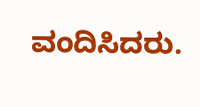ವಂದಿಸಿದರು.